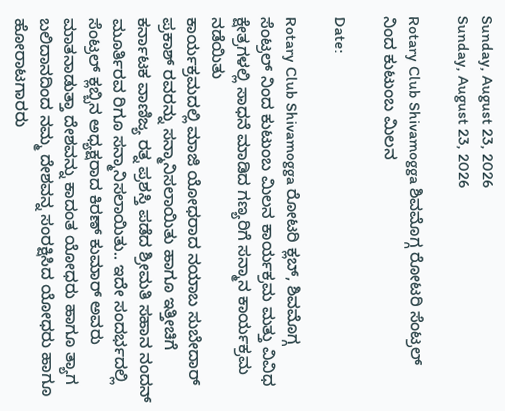Sunday, August 23, 2026
Sunday, August 23, 2026

Rotary Club Shivamogga ಶಿವಮೊಗ್ಗ ರೋಟರಿ ಸೆಂಟ್ರಲ್ ನಿಂದ ಕುಟುಂಬ ಮಿಲನ

Date:

Rotary Club Shivamogga ರೋಟರಿ ಕ್ಲಬ್, ಶಿವಮೊಗ್ಗ ಸೆಂಟ್ರಲ್ ನಿಂದ ಕುಟುಂಬ ಮಿಲನ ಕಾರ್ಯಕ್ರಮ ಮತ್ತು ವಿವಿಧ ಕ್ಷೇತ್ರಗಳಲ್ಲಿ ಸಾಧನೆ ಮಾಡಿದ ಗಣ್ಯರಿಗೆ ಸನ್ಮಾನ ಕಾರ್ಯಕ್ರಮ ನಡೆಯಿತು
ಕಾರ್ಯಕ್ರಮದಲ್ಲಿ ಮಾಜಿ ಯೋಧರಾದ ನಯಾಬ ಸುಬೇದಾರ್ ಪ್ರಕಾಶ್ ರವರನ್ನು ಸನ್ಮಾನಿಸಲಾಯಿತು ಹಾಗೂ ಇತ್ತೀಚಿಗೆ ಕರ್ನಾಟಕ ವಾಣಿಜ್ಯ ರತ್ನ ಪ್ರಶಸ್ತಿ ಪಡೆದ ಶ್ರೀಮತಿ ಸಹಾನ ನಂದನ್ ಮೂರ್ತಿರವ ರಿಗೂ ಸನ್ಮಾನಿಸಲಾಯಿತು.. ಇದೇ ಸಂದರ್ಭದಲ್ಲಿ ಸೆಂಟ್ರಲ್ ಕ್ಲಬ್ಬಿನ ಅಧ್ಯಕ್ಷರಾದ ಕಿರಣ್ ಕುಮಾರ್ ಅವರು ಮಾತನಾಡುತ್ತಾ ದೇಶವನ್ನು ಕಾದಂತ ಯೋಧರು ಹಾಗೂ ತ್ಯಾಗ ಬಲಿದಾನದಿಂದ ನಮ್ಮ ದೇಶವನ್ನ ಸಂರಕ್ಷಿಸಿದ ಯೋಧರು ಹಾಗೂ ಹೋರಾಟಗಾರರು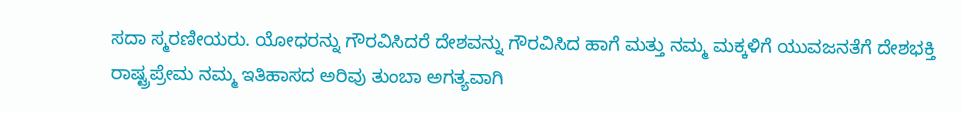ಸದಾ ಸ್ಮರಣೀಯರು. ಯೋಧರನ್ನು ಗೌರವಿಸಿದರೆ ದೇಶವನ್ನು ಗೌರವಿಸಿದ ಹಾಗೆ ಮತ್ತು ನಮ್ಮ ಮಕ್ಕಳಿಗೆ ಯುವಜನತೆಗೆ ದೇಶಭಕ್ತಿ ರಾಷ್ಟ್ರಪ್ರೇಮ ನಮ್ಮ ಇತಿಹಾಸದ ಅರಿವು ತುಂಬಾ ಅಗತ್ಯವಾಗಿ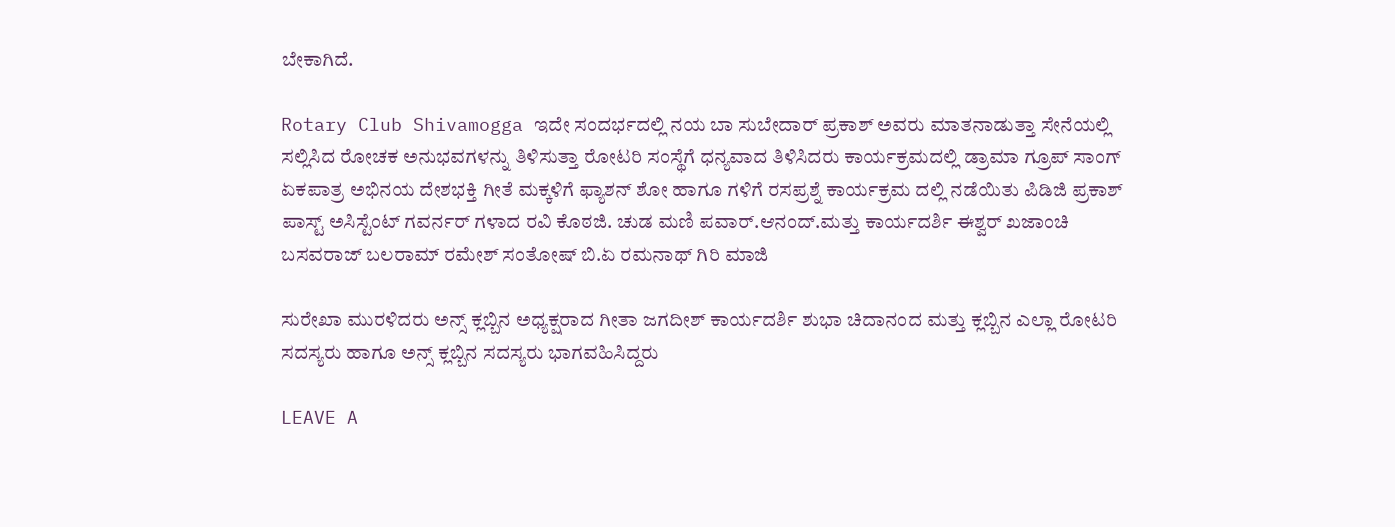ಬೇಕಾಗಿದೆ.

Rotary Club Shivamogga ಇದೇ ಸಂದರ್ಭದಲ್ಲಿ ನಯ ಬಾ ಸುಬೇದಾರ್ ಪ್ರಕಾಶ್ ಅವರು ಮಾತನಾಡುತ್ತಾ ಸೇನೆಯಲ್ಲಿ ಸಲ್ಲಿಸಿದ ರೋಚಕ ಅನುಭವಗಳನ್ನು ತಿಳಿಸುತ್ತಾ ರೋಟರಿ ಸಂಸ್ಥೆಗೆ ಧನ್ಯವಾದ ತಿಳಿಸಿದರು ಕಾರ್ಯಕ್ರಮದಲ್ಲಿ ಡ್ರಾಮಾ ಗ್ರೂಪ್ ಸಾಂಗ್ ಏಕಪಾತ್ರ ಅಭಿನಯ ದೇಶಭಕ್ತಿ ಗೀತೆ ಮಕ್ಕಳಿಗೆ ಫ್ಯಾಶನ್ ಶೋ ಹಾಗೂ ಗಳಿಗೆ ರಸಪ್ರಶ್ನೆ ಕಾರ್ಯಕ್ರಮ ದಲ್ಲಿ ನಡೆಯಿತು ಪಿಡಿಜಿ ಪ್ರಕಾಶ್ ಪಾಸ್ಟ್ ಅಸಿಸ್ಟೆಂಟ್ ಗವರ್ನರ್ ಗಳಾದ ರವಿ ಕೊಠಜಿ. ಚುಡ ಮಣಿ ಪವಾರ್.ಆನಂದ್.ಮತ್ತು ಕಾರ್ಯದರ್ಶಿ ಈಶ್ವರ್ ಖಜಾಂಚಿ ಬಸವರಾಜ್ ಬಲರಾಮ್ ರಮೇಶ್ ಸಂತೋಷ್ ಬಿ.ಏ ರಮನಾಥ್ ಗಿರಿ ಮಾಜಿ

ಸುರೇಖಾ ಮುರಳಿದರು ಅನ್ಸ್ ಕ್ಲಬ್ಬಿನ ಅಧ್ಯಕ್ಷರಾದ ಗೀತಾ ಜಗದೀಶ್ ಕಾರ್ಯದರ್ಶಿ ಶುಭಾ ಚಿದಾನಂದ ಮತ್ತು ಕ್ಲಬ್ಬಿನ ಎಲ್ಲಾ ರೋಟರಿ ಸದಸ್ಯರು ಹಾಗೂ ಅನ್ಸ್ ಕ್ಲಬ್ಬಿನ ಸದಸ್ಯರು ಭಾಗವಹಿಸಿದ್ದರು

LEAVE A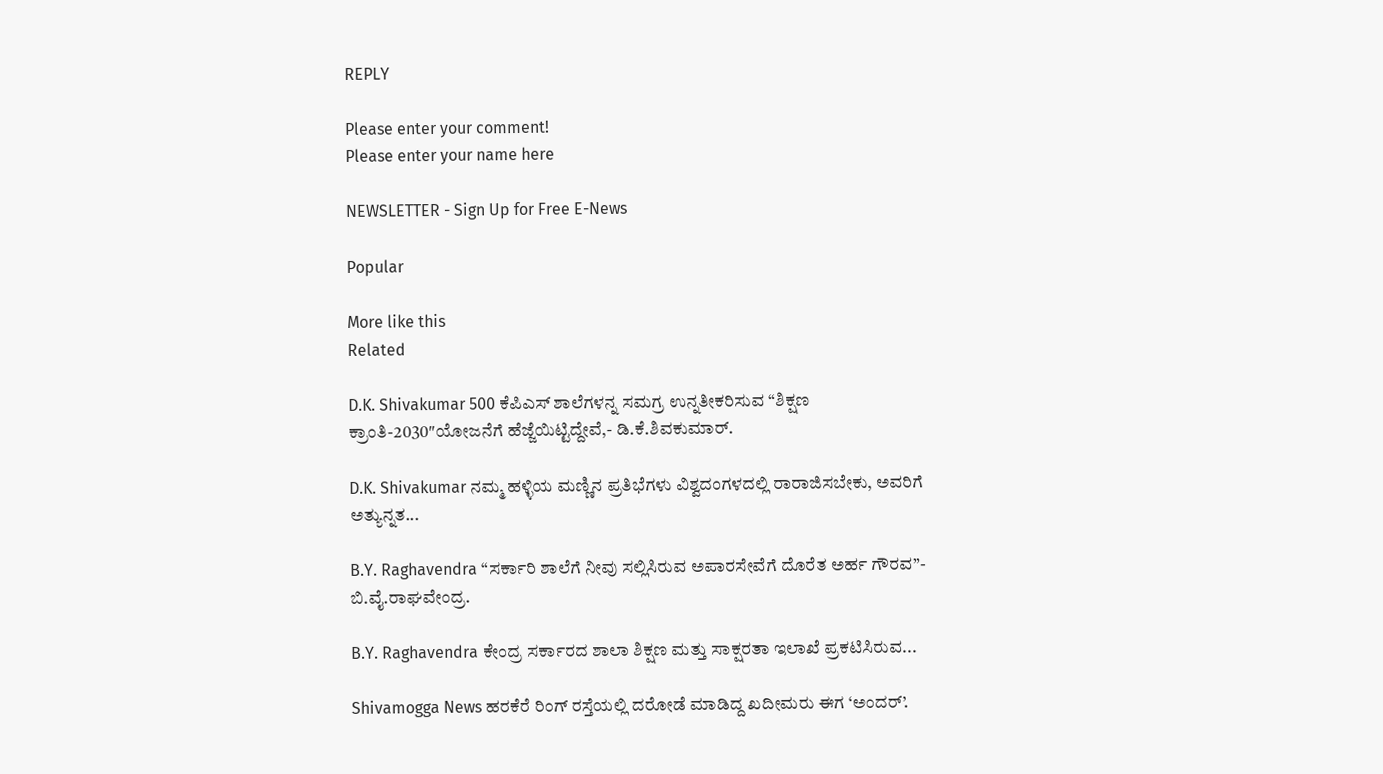REPLY

Please enter your comment!
Please enter your name here

NEWSLETTER - Sign Up for Free E-News

Popular

More like this
Related

D.K. Shivakumar 500 ಕೆಪಿಎಸ್ ಶಾಲೆಗಳನ್ನ ಸಮಗ್ರ ಉನ್ನತೀಕರಿಸುವ “ಶಿಕ್ಷಣ ಕ್ರಾಂತಿ-2030″ಯೋಜನೆಗೆ ಹೆಜ್ಜೆಯಿಟ್ಟಿದ್ದೇವೆ,- ಡಿ.ಕೆ.ಶಿವಕುಮಾರ್.

D.K. Shivakumar ನಮ್ಮ ಹಳ್ಳಿಯ ಮಣ್ಣಿನ ಪ್ರತಿಭೆಗಳು ವಿಶ್ವದಂಗಳದಲ್ಲಿ ರಾರಾಜಿಸಬೇಕು, ಅವರಿಗೆ ಅತ್ಯುನ್ನತ...

B.Y. Raghavendra “ಸರ್ಕಾರಿ ಶಾಲೆಗೆ ನೀವು ಸಲ್ಲಿಸಿರುವ ಅಪಾರಸೇವೆಗೆ ದೊರೆತ ಅರ್ಹ ಗೌರವ”- ಬಿ.ವೈ.ರಾಘವೇಂದ್ರ.

B.Y. Raghavendra ಕೇಂದ್ರ ಸರ್ಕಾರದ ಶಾಲಾ ಶಿಕ್ಷಣ ಮತ್ತು ಸಾಕ್ಷರತಾ ಇಲಾಖೆ ಪ್ರಕಟಿಸಿರುವ...

Shivamogga News ಹರಕೆರೆ ರಿಂಗ್ ರಸ್ತೆಯಲ್ಲಿ ದರೋಡೆ ಮಾಡಿದ್ದ ಖದೀಮರು ಈಗ ‘ಅಂದರ್’.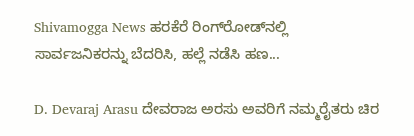Shivamogga News ಹರಕೆರೆ ರಿಂಗ್‌ರೋಡ್‌ನಲ್ಲಿ ಸಾರ್ವಜನಿಕರನ್ನು ಬೆದರಿಸಿ, ಹಲ್ಲೆ ನಡೆಸಿ ಹಣ...

D. Devaraj Arasu ದೇವರಾಜ ಅರಸು ಅವರಿಗೆ ನಮ್ಮರೈತರು ಚಿರ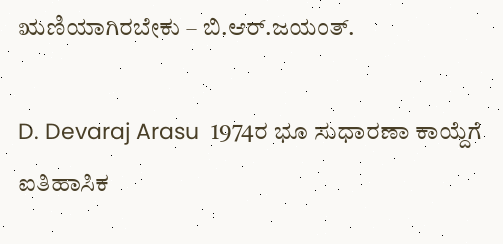ಋಣಿಯಾಗಿರಬೇಕು – ಬಿ.ಆರ್.ಜಯಂತ್.

D. Devaraj Arasu  1974ರ ಭೂ ಸುಧಾರಣಾ ಕಾಯ್ದೆಗೆ ಐತಿಹಾಸಿಕ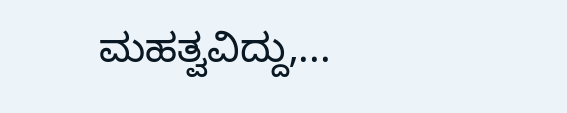ಮಹತ್ವವಿದ್ದು,...